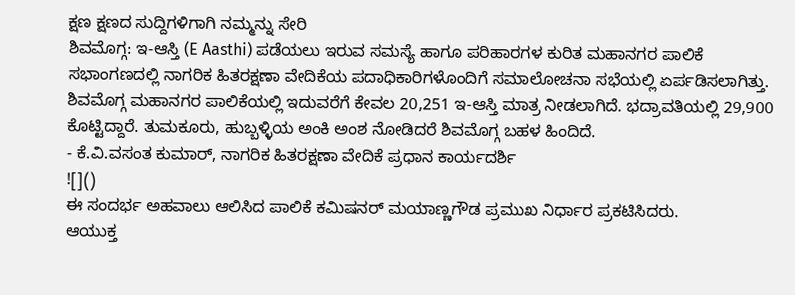ಕ್ಷಣ ಕ್ಷಣದ ಸುದ್ದಿಗಳಿಗಾಗಿ ನಮ್ಮನ್ನು ಸೇರಿ
ಶಿವಮೊಗ್ಗ: ಇ-ಆಸ್ತಿ (E Aasthi) ಪಡೆಯಲು ಇರುವ ಸಮಸ್ಯೆ ಹಾಗೂ ಪರಿಹಾರಗಳ ಕುರಿತ ಮಹಾನಗರ ಪಾಲಿಕೆ ಸಭಾಂಗಣದಲ್ಲಿ ನಾಗರಿಕ ಹಿತರಕ್ಷಣಾ ವೇದಿಕೆಯ ಪದಾಧಿಕಾರಿಗಳೊಂದಿಗೆ ಸಮಾಲೋಚನಾ ಸಭೆಯಲ್ಲಿ ಏರ್ಪಡಿಸಲಾಗಿತ್ತು.
ಶಿವಮೊಗ್ಗ ಮಹಾನಗರ ಪಾಲಿಕೆಯಲ್ಲಿ ಇದುವರೆಗೆ ಕೇವಲ 20,251 ಇ-ಆಸ್ತಿ ಮಾತ್ರ ನೀಡಲಾಗಿದೆ. ಭದ್ರಾವತಿಯಲ್ಲಿ 29,900 ಕೊಟ್ಟಿದ್ದಾರೆ. ತುಮಕೂರು, ಹುಬ್ಬಳ್ಳಿಯ ಅಂಕಿ ಅಂಶ ನೋಡಿದರೆ ಶಿವಮೊಗ್ಗ ಬಹಳ ಹಿಂದಿದೆ.
- ಕೆ.ವಿ.ವಸಂತ ಕುಮಾರ್, ನಾಗರಿಕ ಹಿತರಕ್ಷಣಾ ವೇದಿಕೆ ಪ್ರಧಾನ ಕಾರ್ಯದರ್ಶಿ
![]()
ಈ ಸಂದರ್ಭ ಅಹವಾಲು ಆಲಿಸಿದ ಪಾಲಿಕೆ ಕಮಿಷನರ್ ಮಯಾಣ್ಣಗೌಡ ಪ್ರಮುಖ ನಿರ್ಧಾರ ಪ್ರಕಟಿಸಿದರು.
ಆಯುಕ್ತ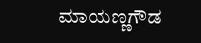ಮಾಯಣ್ಣಗೌಡ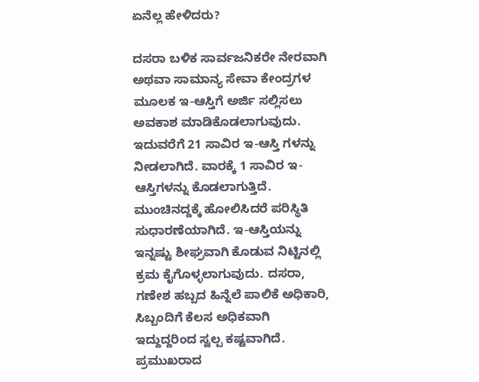ಏನೆಲ್ಲ ಹೇಳಿದರು?

ದಸರಾ ಬಳಿಕ ಸಾರ್ವಜನಿಕರೇ ನೇರವಾಗಿ ಅಥವಾ ಸಾಮಾನ್ಯ ಸೇವಾ ಕೇಂದ್ರಗಳ ಮೂಲಕ ಇ-ಆಸ್ತಿಗೆ ಅರ್ಜಿ ಸಲ್ಲಿಸಲು ಅವಕಾಶ ಮಾಡಿಕೊಡಲಾಗುವುದು. ಇದುವರೆಗೆ 21 ಸಾವಿರ ಇ-ಆಸ್ತಿ ಗಳನ್ನು ನೀಡಲಾಗಿದೆ. ವಾರಕ್ಕೆ 1 ಸಾವಿರ ಇ-ಆಸ್ತಿಗಳನ್ನು ಕೊಡಲಾಗುತ್ತಿದೆ.
ಮುಂಚಿನದ್ದಕ್ಕೆ ಹೋಲಿಸಿದರೆ ಪರಿಸ್ಥಿತಿ ಸುಧಾರಣೆಯಾಗಿದೆ. ಇ-ಆಸ್ತಿಯನ್ನು ಇನ್ನಷ್ಟು ಶೀಘ್ರವಾಗಿ ಕೊಡುವ ನಿಟ್ಟಿನಲ್ಲಿ ಕ್ರಮ ಕೈಗೊಳ್ಳಲಾಗುವುದು. ದಸರಾ, ಗಣೇಶ ಹಬ್ಬದ ಹಿನ್ನೆಲೆ ಪಾಲಿಕೆ ಅಧಿಕಾರಿ, ಸಿಬ್ಬಂದಿಗೆ ಕೆಲಸ ಅಧಿಕವಾಗಿ ಇದ್ದುದ್ದರಿಂದ ಸ್ವಲ್ಪ ಕಷ್ಟವಾಗಿದೆ.
ಪ್ರಮುಖರಾದ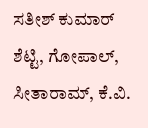ಸತೀಶ್ ಕುಮಾರ್ ಶೆಟ್ಟಿ, ಗೋಪಾಲ್, ಸೀತಾರಾಮ್, ಕೆ.ವಿ.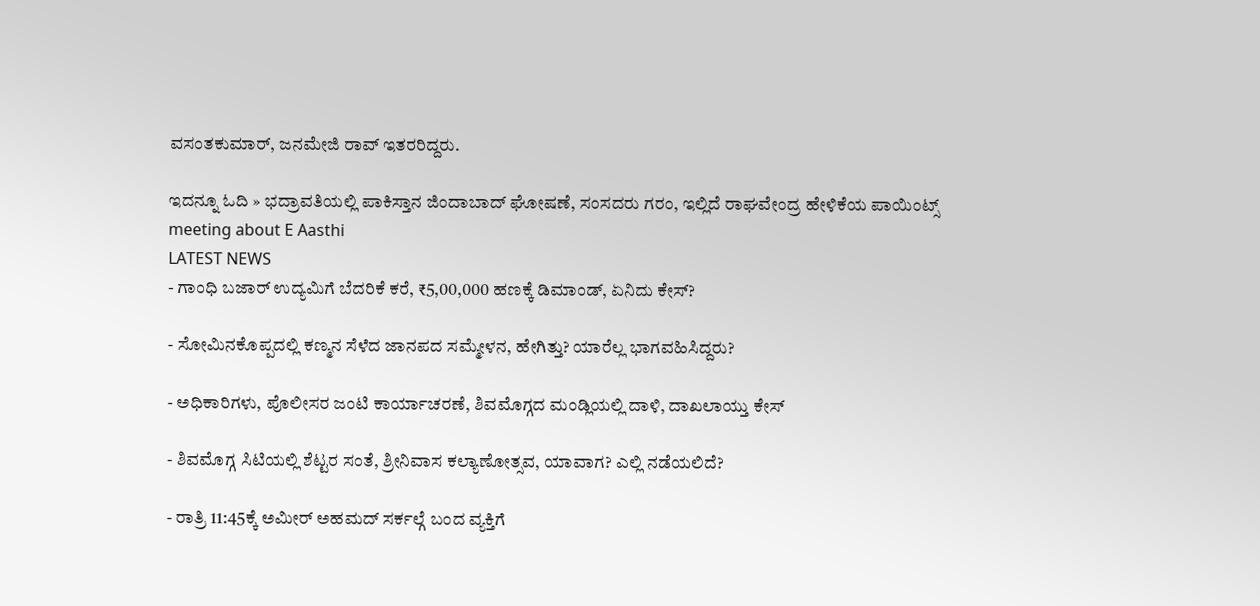ವಸಂತಕುಮಾರ್, ಜನಮೇಜಿ ರಾವ್ ಇತರರಿದ್ದರು.

ಇದನ್ನೂ ಓದಿ » ಭದ್ರಾವತಿಯಲ್ಲಿ ಪಾಕಿಸ್ತಾನ ಜಿಂದಾಬಾದ್ ಘೋಷಣೆ, ಸಂಸದರು ಗರಂ, ಇಲ್ಲಿದೆ ರಾಘವೇಂದ್ರ ಹೇಳಿಕೆಯ ಪಾಯಿಂಟ್ಸ್
meeting about E Aasthi
LATEST NEWS
- ಗಾಂಧಿ ಬಜಾರ್ ಉದ್ಯಮಿಗೆ ಬೆದರಿಕೆ ಕರೆ, ₹5,00,000 ಹಣಕ್ಕೆ ಡಿಮಾಂಡ್, ಏನಿದು ಕೇಸ್?

- ಸೋಮಿನಕೊಪ್ಪದಲ್ಲಿ ಕಣ್ಮನ ಸೆಳೆದ ಜಾನಪದ ಸಮ್ಮೇಳನ, ಹೇಗಿತ್ತು? ಯಾರೆಲ್ಲ ಭಾಗವಹಿಸಿದ್ದರು?

- ಅಧಿಕಾರಿಗಳು, ಪೊಲೀಸರ ಜಂಟಿ ಕಾರ್ಯಾಚರಣೆ, ಶಿವಮೊಗ್ಗದ ಮಂಡ್ಲಿಯಲ್ಲಿ ದಾಳಿ, ದಾಖಲಾಯ್ತು ಕೇಸ್

- ಶಿವಮೊಗ್ಗ ಸಿಟಿಯಲ್ಲಿ ಶೆಟ್ಟರ ಸಂತೆ, ಶ್ರೀನಿವಾಸ ಕಲ್ಯಾಣೋತ್ಸವ, ಯಾವಾಗ? ಎಲ್ಲಿ ನಡೆಯಲಿದೆ?

- ರಾತ್ರಿ 11:45ಕ್ಕೆ ಅಮೀರ್ ಅಹಮದ್ ಸರ್ಕಲ್ಗೆ ಬಂದ ವ್ಯಕ್ತಿಗೆ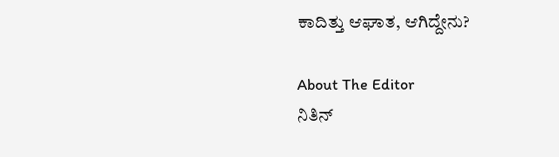ಕಾದಿತ್ತು ಆಘಾತ, ಆಗಿದ್ದೇನು?

About The Editor
ನಿತಿನ್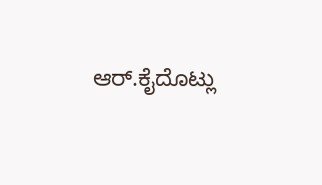ಆರ್.ಕೈದೊಟ್ಲು